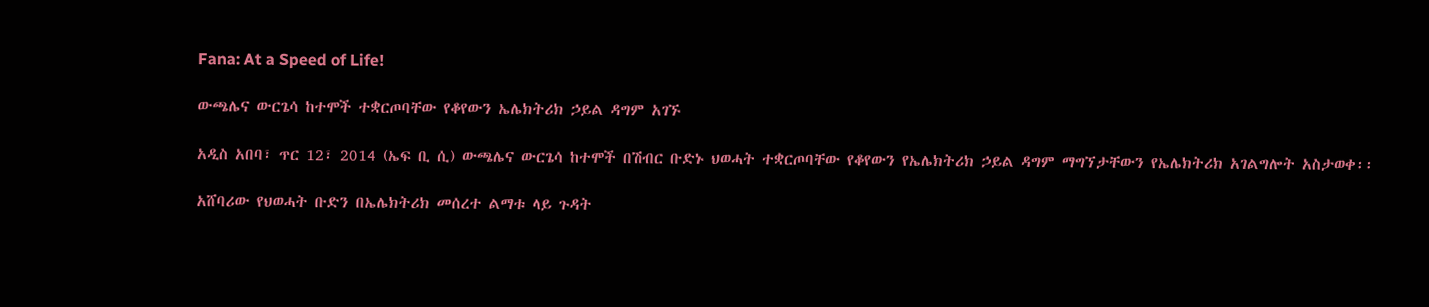Fana: At a Speed of Life!

ውጫሌና ውርጌሳ ከተሞች ተቋርጦባቸው የቆየውን ኤሌክትሪክ ኃይል ዳግም አገኙ

አዲስ አበባ፣ ጥር 12፣ 2014 (ኤፍ ቢ ሲ) ውጫሌና ውርጌሳ ከተሞች በሽብር ቡድኑ ህወሓት ተቋርጦባቸው የቆየውን የኤሌክትሪክ ኃይል ዳግም ማግኘታቸውን የኤሌክትሪክ አገልግሎት አስታወቀ፡፡

አሸባሪው የህወሓት ቡድን በኤሌክትሪክ መሰረተ ልማቱ ላይ ጉዳት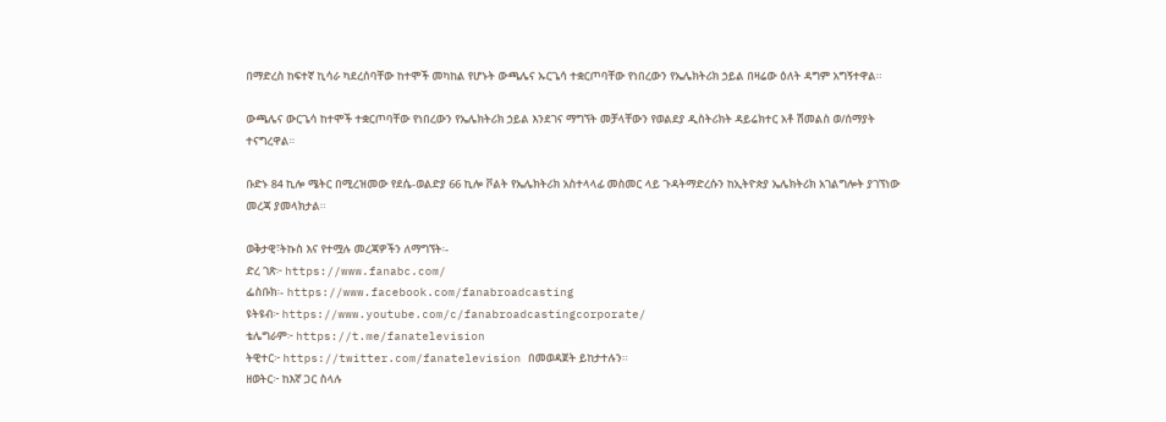በማድረስ ከፍተኛ ኪሳራ ካደረሰባቸው ከተሞች መካከል የሆኑት ውጫሌና ኡርጌሳ ተቋርጦባቸው የነበረውን የኤሌክትሪክ ኃይል በዛሬው ዕለት ዳግም አግኝተዋል፡፡

ውጫሌና ውርጌሳ ከተሞች ተቋርጦባቸው የነበረውን የኤሌክትሪክ ኃይል እንደገና ማግኘት መቻላቸውን የወልደያ ዲስትሪክት ዳይሬክተር አቶ ሽመልስ ወ/ሰማያት ተናግረዋል።

ቡድኑ 84 ኪሎ ሜትር በሚረዝመው የደሴ-ወልድያ 66 ኪሎ ቮልት የኤሌክትሪክ አስተላላፊ መስመር ላይ ጉዳትማድረሱን ከኢትዮጵያ ኤሌክትሪክ አገልግሎት ያገኘነው መረጃ ያመላክታል፡፡

ወቅታዊ፣ትኩስ እና የተሟሉ መረጃዎችን ለማግኘት፡-
ድረ ገጽ፦ https://www.fanabc.com/
ፌስቡክ፡- https://www.facebook.com/fanabroadcasting
ዩትዩብ፦ https://www.youtube.com/c/fanabroadcastingcorporate/
ቴሌግራም፦ https://t.me/fanatelevision
ትዊተር፦ https://twitter.com/fanatelevision በመወዳጀት ይከታተሉን፡፡
ዘወትር፦ ከእኛ ጋር ስላሉ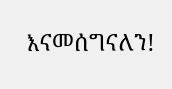እናመሰግናለን!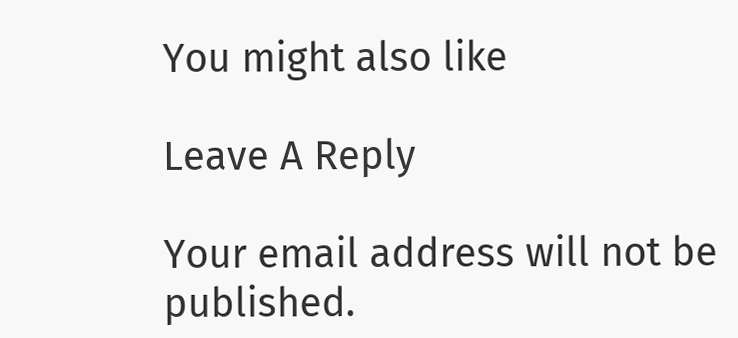You might also like

Leave A Reply

Your email address will not be published.